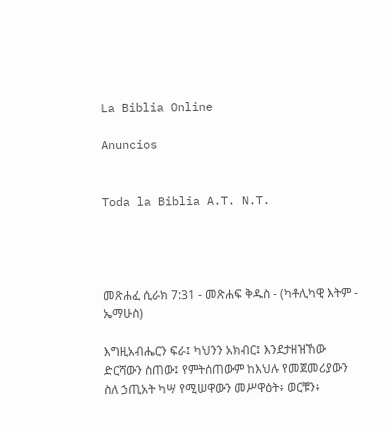La Biblia Online

Anuncios


Toda la Biblia A.T. N.T.




መጽሐፈ ሲራክ 7:31 - መጽሐፍ ቅዱስ - (ካቶሊካዊ እትም - ኤማሁስ)

እግዚአብሔርን ፍራ፤ ካህንን አክብር፤ እንደታዘዝኸው ድርሻውን ስጠው፤ የምትሰጠውም ከእህሉ የመጀመሪያውን ስለ ኃጢአት ካሣ የሚሠዋውን መሥዋዕት፥ ወርቹን፥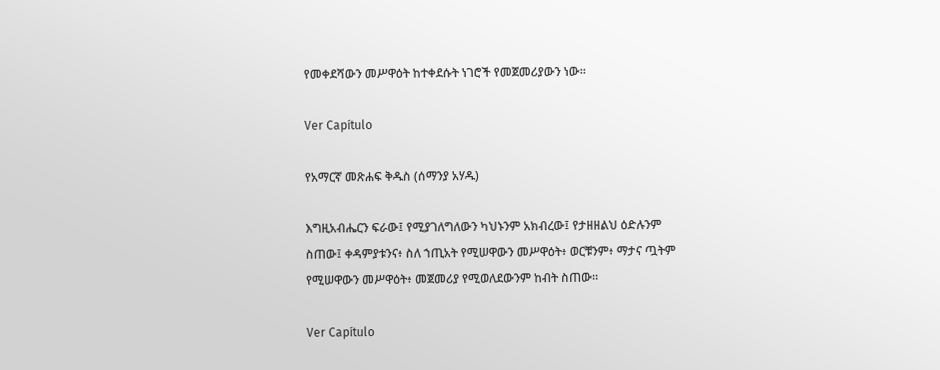የመቀደሻውን መሥዋዕት ከተቀደሱት ነገሮች የመጀመሪያውን ነው።

Ver Capítulo

የአማርኛ መጽሐፍ ቅዱስ (ሰማንያ አሃዱ)

እግዚአብሔርን ፍራው፤ የሚያገለግለውን ካህኑንም አክብረው፤ የታዘዘልህ ዕድሉንም ስጠው፤ ቀዳምያቱንና፥ ስለ ኀጢአት የሚሠዋውን መሥዋዕት፥ ወርቹንም፥ ማታና ጧትም የሚሠዋውን መሥዋዕት፥ መጀመሪያ የሚወለደውንም ከብት ስጠው።

Ver Capítulo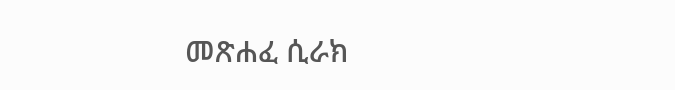መጽሐፈ ሲራክ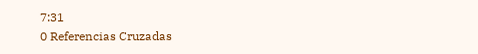7:31
0 Referencias Cruzadas